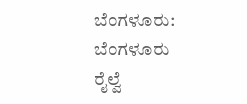ಬೆಂಗಳೂರು: ಬೆಂಗಳೂರು ರೈಲ್ವೆ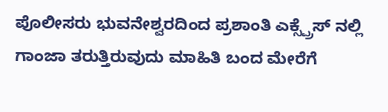ಪೊಲೀಸರು ಭುವನೇಶ್ವರದಿಂದ ಪ್ರಶಾಂತಿ ಎಕ್ಸ್ಪ್ರೆಸ್ ನಲ್ಲಿ ಗಾಂಜಾ ತರುತ್ತಿರುವುದು ಮಾಹಿತಿ ಬಂದ ಮೇರೆಗೆ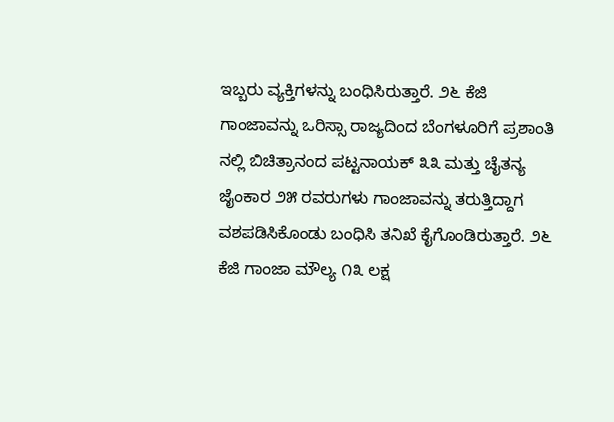ಇಬ್ಬರು ವ್ಯಕ್ತಿಗಳನ್ನು ಬಂಧಿಸಿರುತ್ತಾರೆ. ೨೬ ಕೆಜಿ ಗಾಂಜಾವನ್ನು ಒರಿಸ್ಸಾ ರಾಜ್ಯದಿಂದ ಬೆಂಗಳೂರಿಗೆ ಪ್ರಶಾಂತಿ ನಲ್ಲಿ ಬಿಚಿತ್ರಾನಂದ ಪಟ್ಟನಾಯಕ್ ೩೩ ಮತ್ತು ಚೈತನ್ಯ ಜೈಂಕಾರ ೨೫ ರವರುಗಳು ಗಾಂಜಾವನ್ನು ತರುತ್ತಿದ್ದಾಗ ವಶಪಡಿಸಿಕೊಂಡು ಬಂಧಿಸಿ ತನಿಖೆ ಕೈಗೊಂಡಿರುತ್ತಾರೆ. ೨೬ ಕೆಜಿ ಗಾಂಜಾ ಮೌಲ್ಯ ೧೩ ಲಕ್ಷ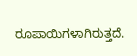ರೂಪಾಯಿಗಳಾಗಿರುತ್ತದೆ.